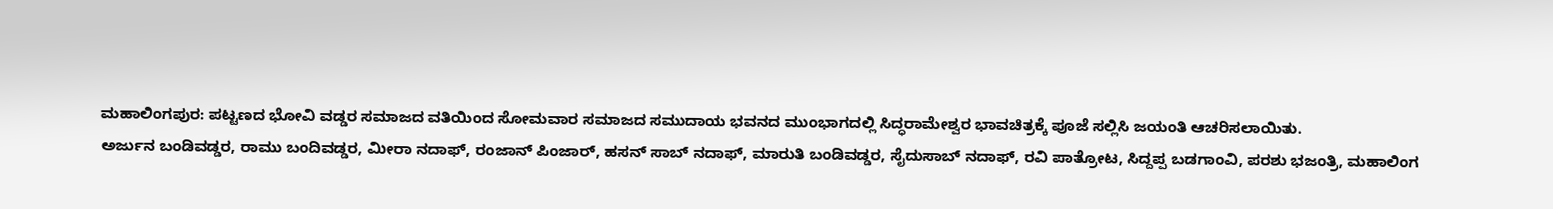ಮಹಾಲಿಂಗಪುರ: ಪಟ್ಟಣದ ಭೋವಿ ವಡ್ಡರ ಸಮಾಜದ ವತಿಯಿಂದ ಸೋಮವಾರ ಸಮಾಜದ ಸಮುದಾಯ ಭವನದ ಮುಂಭಾಗದಲ್ಲಿ ಸಿದ್ಧರಾಮೇಶ್ವರ ಭಾವಚಿತ್ರಕ್ಕೆ ಪೂಜೆ ಸಲ್ಲಿಸಿ ಜಯಂತಿ ಆಚರಿಸಲಾಯಿತು.
ಅರ್ಜುನ ಬಂಡಿವಡ್ಡರ, ರಾಮು ಬಂದಿವಡ್ಡರ, ಮೀರಾ ನದಾಫ್, ರಂಜಾನ್ ಪಿಂಜಾರ್, ಹಸನ್ ಸಾಬ್ ನದಾಫ್, ಮಾರುತಿ ಬಂಡಿವಡ್ಡರ, ಸೈದುಸಾಬ್ ನದಾಫ್, ರವಿ ಪಾತ್ರೋಟ, ಸಿದ್ದಪ್ಪ ಬಡಗಾಂವಿ, ಪರಶು ಭಜಂತ್ರಿ, ಮಹಾಲಿಂಗ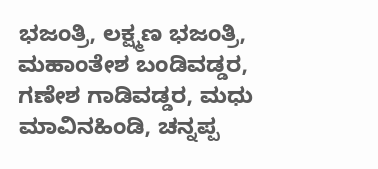ಭಜಂತ್ರಿ, ಲಕ್ಷ್ಮಣ ಭಜಂತ್ರಿ, ಮಹಾಂತೇಶ ಬಂಡಿವಡ್ಡರ, ಗಣೇಶ ಗಾಡಿವಡ್ಡರ, ಮಧು ಮಾವಿನಹಿಂಡಿ, ಚನ್ನಪ್ಪ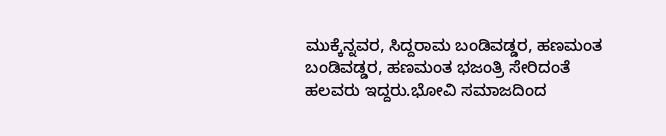ಮುಕ್ಕೆನ್ನವರ, ಸಿದ್ದರಾಮ ಬಂಡಿವಡ್ಡರ, ಹಣಮಂತ ಬಂಡಿವಡ್ಡರ, ಹಣಮಂತ ಭಜಂತ್ರಿ ಸೇರಿದಂತೆ ಹಲವರು ಇದ್ದರು.ಭೋವಿ ಸಮಾಜದಿಂದ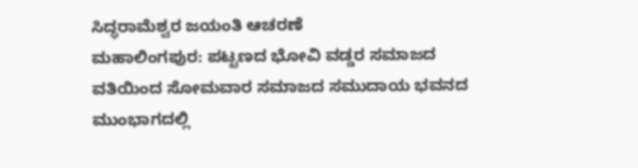ಸಿದ್ಧರಾಮೆಶ್ವರ ಜಯಂತಿ ಆಚರಣೆ
ಮಹಾಲಿಂಗಪುರ: ಪಟ್ಟಣದ ಭೋವಿ ವಡ್ಡರ ಸಮಾಜದ ವತಿಯಿಂದ ಸೋಮವಾರ ಸಮಾಜದ ಸಮುದಾಯ ಭವನದ ಮುಂಭಾಗದಲ್ಲಿ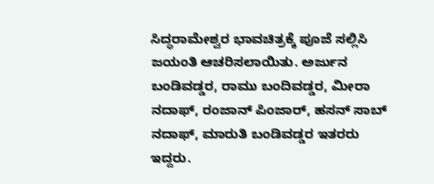ಸಿದ್ಧರಾಮೇಶ್ವರ ಭಾವಚಿತ್ರಕ್ಕೆ ಪೂಜೆ ಸಲ್ಲಿಸಿ ಜಯಂತಿ ಆಚರಿಸಲಾಯಿತು. ಅರ್ಜುನ ಬಂಡಿವಡ್ಡರ, ರಾಮು ಬಂದಿವಡ್ಡರ, ಮೀರಾ ನದಾಫ್, ರಂಜಾನ್ ಪಿಂಜಾರ್, ಹಸನ್ ಸಾಬ್ ನದಾಫ್, ಮಾರುತಿ ಬಂಡಿವಡ್ಡರ ಇತರರು ಇದ್ದರು.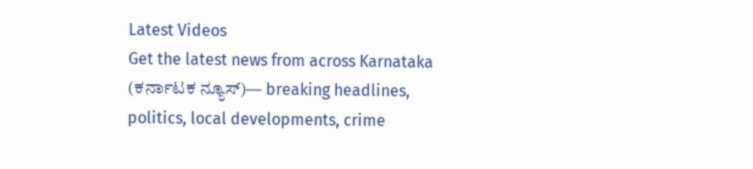Latest Videos
Get the latest news from across Karnataka (ಕರ್ನಾಟಕ ನ್ಯೂಸ್)— breaking headlines, politics, local developments, crime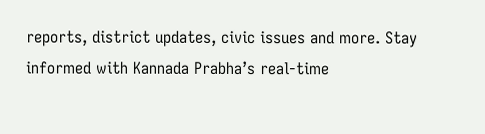reports, district updates, civic issues and more. Stay informed with Kannada Prabha’s real‑time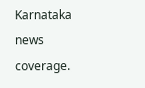Karnataka news coverage.